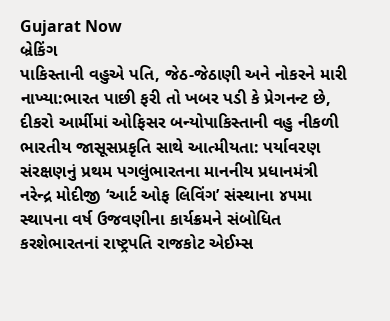Gujarat Now
બ્રેકિંગ
પાકિસ્તાની વહુએ પતિ, જેઠ-જેઠાણી અને નોકરને મારી નાખ્યા:ભારત પાછી ફરી તો ખબર પડી કે પ્રેગનન્ટ છે, દીકરો આર્મીમાં ઓફિસર બન્યોપાકિસ્તાની વહુ નીકળી ભારતીય જાસૂસપ્રકૃતિ સાથે આત્મીયતા: પર્યાવરણ સંરક્ષણનું પ્રથમ પગલુંભારતના માનનીય પ્રધાનમંત્રી નરેન્દ્ર મોદીજી ‘આર્ટ ઓફ લિવિંગ’ સંસ્થાના ૪૫મા સ્થાપના વર્ષ ઉજવણીના કાર્યક્રમને સંબોધિત કરશેભારતનાં રાષ્ટ્રપતિ રાજકોટ એઈમ્સ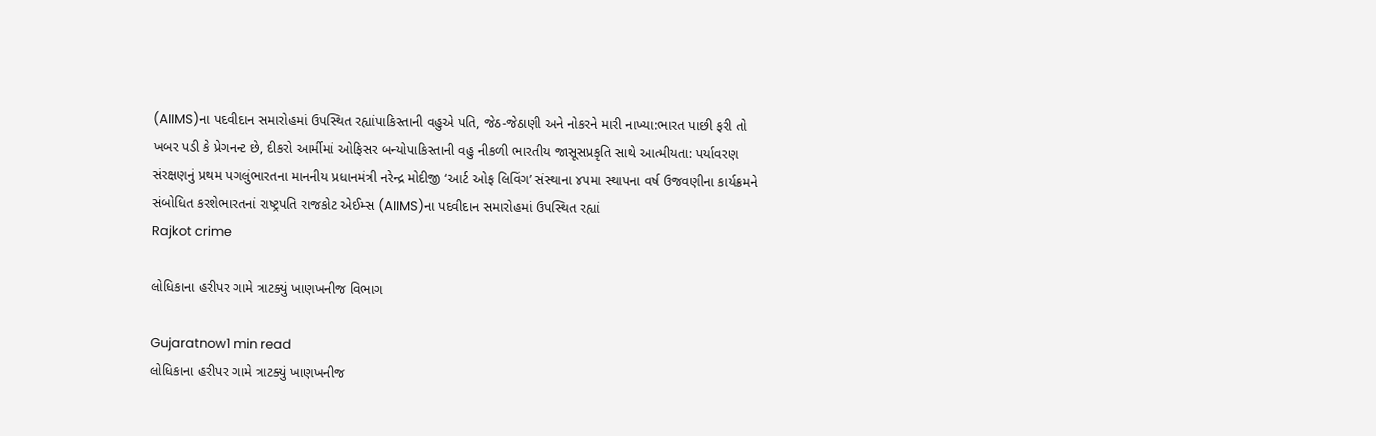(AIIMS)ના પદવીદાન સમારોહમાં ઉપસ્થિત રહ્યાંપાકિસ્તાની વહુએ પતિ, જેઠ-જેઠાણી અને નોકરને મારી નાખ્યા:ભારત પાછી ફરી તો ખબર પડી કે પ્રેગનન્ટ છે, દીકરો આર્મીમાં ઓફિસર બન્યોપાકિસ્તાની વહુ નીકળી ભારતીય જાસૂસપ્રકૃતિ સાથે આત્મીયતા: પર્યાવરણ સંરક્ષણનું પ્રથમ પગલુંભારતના માનનીય પ્રધાનમંત્રી નરેન્દ્ર મોદીજી ‘આર્ટ ઓફ લિવિંગ’ સંસ્થાના ૪૫મા સ્થાપના વર્ષ ઉજવણીના કાર્યક્રમને સંબોધિત કરશેભારતનાં રાષ્ટ્રપતિ રાજકોટ એઈમ્સ (AIIMS)ના પદવીદાન સમારોહમાં ઉપસ્થિત રહ્યાં
Rajkot crime

લોધિકાના હરીપર ગામે ત્રાટક્યું ખાણખનીજ વિભાગ

Gujaratnow1 min read
લોધિકાના હરીપર ગામે ત્રાટક્યું ખાણખનીજ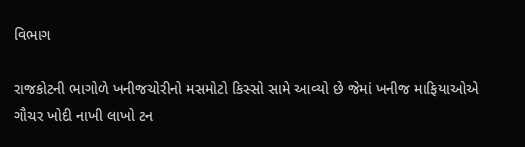વિભાગ

રાજકોટની ભાગોળે ખનીજચોરીનો મસમોટો કિસ્સો સામે આવ્યો છે જેમાં ખનીજ માફિયાઓએ ગૌચર ખોદી નાખી લાખો ટન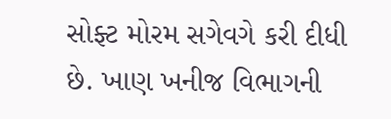સોફ્ટ મોરમ સગેવગે કરી દીધી છે. ખાણ ખનીજ વિભાગની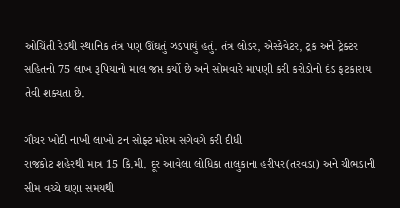ઓચિંતી રેડથી સ્થાનિક તંત્ર પણ ઊંઘતું ઝડપાયું હતું. તંત્ર લોડર, એસ્કેવેટર, ટ્રક અને ટ્રેક્ટર સહિતનો 75 લાખ રૂપિયાનો માલ જપ્ત કર્યો છે અને સોમવારે માપણી કરી કરોડોનો દંડ ફટકારાય તેવી શક્યતા છે.

ગૌચર ખોદી નાખી લાખો ટન સોફ્ટ મોરમ સગેવગે કરી દીધી
રાજકોટ શહેરથી માત્ર 15 કિ.મી. દૂર આવેલા લોધિકા તાલુકાના હરીપર(તરવડા) અને ચીભડાની સીમ વચ્ચે ઘણા સમયથી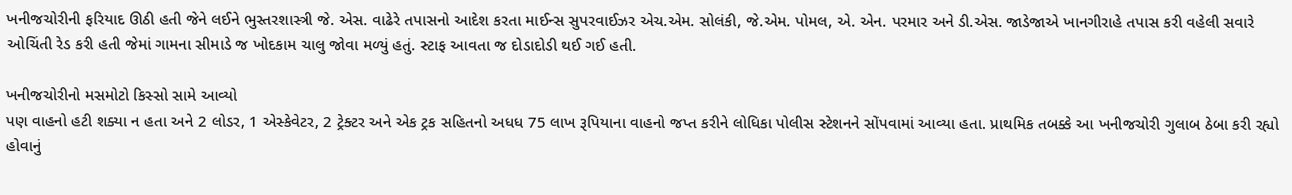ખનીજચોરીની ફરિયાદ ઊઠી હતી જેને લઈને ભુસ્તરશાસ્ત્રી જે. એસ. વાઢેરે તપાસનો આદેશ કરતા માઈન્સ સુપરવાઈઝર એચ.એમ. સોલંકી, જે.એમ. પોમલ, એ. એન. પરમાર અને ડી.એસ. જાડેજાએ ખાનગીરાહે તપાસ કરી વહેલી સવારે ઓચિંતી રેડ કરી હતી જેમાં ગામના સીમાડે જ ખોદકામ ચાલુ જોવા મળ્યું હતું. સ્ટાફ આવતા જ દોડાદોડી થઈ ગઈ હતી.

ખનીજચોરીનો મસમોટો કિસ્સો સામે આવ્યો
પણ વાહનો હટી શક્યા ન હતા અને 2 લોડર, 1 એસ્કેવેટર, 2 ટ્રેક્ટર અને એક ટ્રક સહિતનો અધધ 75 લાખ રૂપિયાના વાહનો જપ્ત કરીને લોધિકા પોલીસ સ્ટેશનને સોંપવામાં આવ્યા હતા. પ્રાથમિક તબક્કે આ ખનીજચોરી ગુલાબ ઠેબા કરી રહ્યો હોવાનું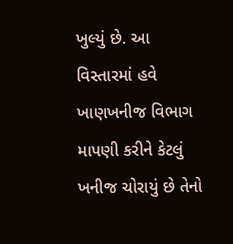ખુલ્યું છે. આ વિસ્તારમાં હવે ખાણખનીજ વિભાગ માપણી કરીને કેટલું ખનીજ ચોરાયું છે તેનો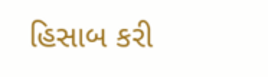હિસાબ કરી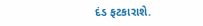દંડ ફટકારાશે.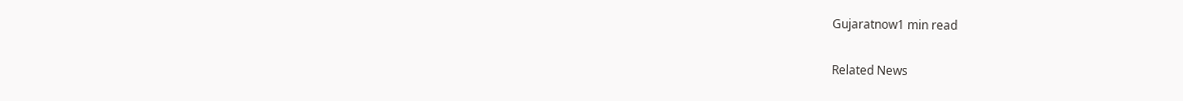Gujaratnow1 min read

Related News